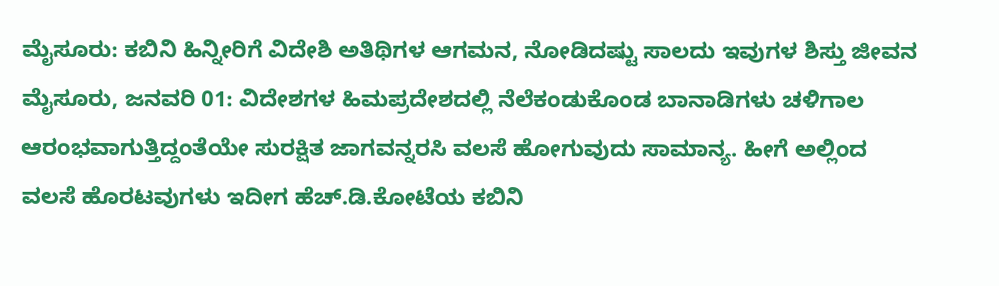ಮೈಸೂರು: ಕಬಿನಿ ಹಿನ್ನೀರಿಗೆ ವಿದೇಶಿ ಅತಿಥಿಗಳ ಆಗಮನ, ನೋಡಿದಷ್ಟು ಸಾಲದು ಇವುಗಳ ಶಿಸ್ತು ಜೀವನ
ಮೈಸೂರು, ಜನವರಿ 01: ವಿದೇಶಗಳ ಹಿಮಪ್ರದೇಶದಲ್ಲಿ ನೆಲೆಕಂಡುಕೊಂಡ ಬಾನಾಡಿಗಳು ಚಳಿಗಾಲ ಆರಂಭವಾಗುತ್ತಿದ್ದಂತೆಯೇ ಸುರಕ್ಷಿತ ಜಾಗವನ್ನರಸಿ ವಲಸೆ ಹೋಗುವುದು ಸಾಮಾನ್ಯ. ಹೀಗೆ ಅಲ್ಲಿಂದ ವಲಸೆ ಹೊರಟವುಗಳು ಇದೀಗ ಹೆಚ್.ಡಿ.ಕೋಟೆಯ ಕಬಿನಿ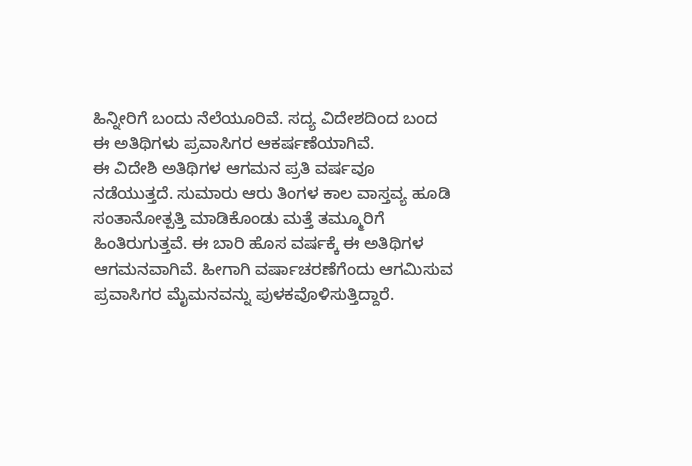ಹಿನ್ನೀರಿಗೆ ಬಂದು ನೆಲೆಯೂರಿವೆ. ಸದ್ಯ ವಿದೇಶದಿಂದ ಬಂದ ಈ ಅತಿಥಿಗಳು ಪ್ರವಾಸಿಗರ ಆಕರ್ಷಣೆಯಾಗಿವೆ.
ಈ ವಿದೇಶಿ ಅತಿಥಿಗಳ ಆಗಮನ ಪ್ರತಿ ವರ್ಷವೂ ನಡೆಯುತ್ತದೆ. ಸುಮಾರು ಆರು ತಿಂಗಳ ಕಾಲ ವಾಸ್ತವ್ಯ ಹೂಡಿ ಸಂತಾನೋತ್ಪತ್ತಿ ಮಾಡಿಕೊಂಡು ಮತ್ತೆ ತಮ್ಮೂರಿಗೆ ಹಿಂತಿರುಗುತ್ತವೆ. ಈ ಬಾರಿ ಹೊಸ ವರ್ಷಕ್ಕೆ ಈ ಅತಿಥಿಗಳ ಆಗಮನವಾಗಿವೆ. ಹೀಗಾಗಿ ವರ್ಷಾಚರಣೆಗೆಂದು ಆಗಮಿಸುವ ಪ್ರವಾಸಿಗರ ಮೈಮನವನ್ನು ಪುಳಕವೊಳಿಸುತ್ತಿದ್ದಾರೆ.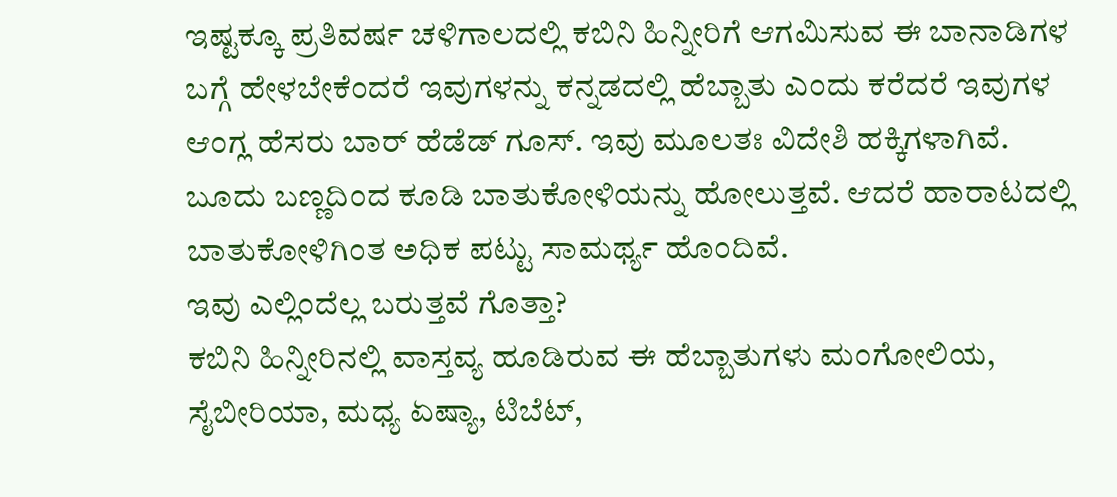ಇಷ್ಟಕ್ಕೂ ಪ್ರತಿವರ್ಷ ಚಳಿಗಾಲದಲ್ಲಿ ಕಬಿನಿ ಹಿನ್ನೀರಿಗೆ ಆಗಮಿಸುವ ಈ ಬಾನಾಡಿಗಳ ಬಗ್ಗೆ ಹೇಳಬೇಕೆಂದರೆ ಇವುಗಳನ್ನು ಕನ್ನಡದಲ್ಲಿ ಹೆಬ್ಬಾತು ಎಂದು ಕರೆದರೆ ಇವುಗಳ ಆಂಗ್ಲ ಹೆಸರು ಬಾರ್ ಹೆಡೆಡ್ ಗೂಸ್. ಇವು ಮೂಲತಃ ವಿದೇಶಿ ಹಕ್ಕಿಗಳಾಗಿವೆ. ಬೂದು ಬಣ್ಣದಿಂದ ಕೂಡಿ ಬಾತುಕೋಳಿಯನ್ನು ಹೋಲುತ್ತವೆ. ಆದರೆ ಹಾರಾಟದಲ್ಲಿ ಬಾತುಕೋಳಿಗಿಂತ ಅಧಿಕ ಪಟ್ಟು ಸಾಮರ್ಥ್ಯ ಹೊಂದಿವೆ.
ಇವು ಎಲ್ಲಿಂದೆಲ್ಲ ಬರುತ್ತವೆ ಗೊತ್ತಾ?
ಕಬಿನಿ ಹಿನ್ನೀರಿನಲ್ಲಿ ವಾಸ್ತವ್ಯ ಹೂಡಿರುವ ಈ ಹೆಬ್ಬಾತುಗಳು ಮಂಗೋಲಿಯ, ಸೈಬೀರಿಯಾ, ಮಧ್ಯ ಏಷ್ಯಾ, ಟಿಬೆಟ್,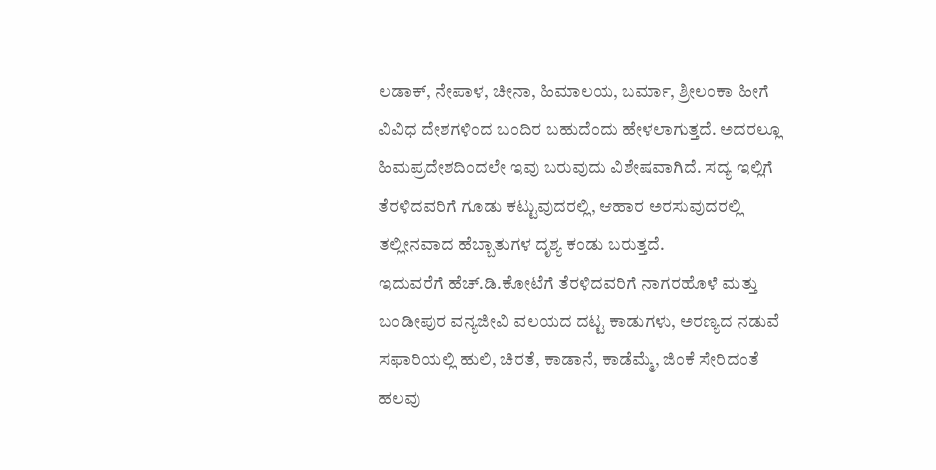ಲಡಾಕ್, ನೇಪಾಳ, ಚೀನಾ, ಹಿಮಾಲಯ, ಬರ್ಮಾ, ಶ್ರೀಲಂಕಾ ಹೀಗೆ ವಿವಿಧ ದೇಶಗಳಿಂದ ಬಂದಿರ ಬಹುದೆಂದು ಹೇಳಲಾಗುತ್ತದೆ. ಅದರಲ್ಲೂ ಹಿಮಪ್ರದೇಶದಿಂದಲೇ ಇವು ಬರುವುದು ವಿಶೇಷವಾಗಿದೆ. ಸದ್ಯ ಇಲ್ಲಿಗೆ ತೆರಳಿದವರಿಗೆ ಗೂಡು ಕಟ್ಟುವುದರಲ್ಲಿ, ಆಹಾರ ಅರಸುವುದರಲ್ಲಿ ತಲ್ಲೀನವಾದ ಹೆಬ್ಬಾತುಗಳ ದೃಶ್ಯ ಕಂಡು ಬರುತ್ತದೆ.
ಇದುವರೆಗೆ ಹೆಚ್.ಡಿ.ಕೋಟೆಗೆ ತೆರಳಿದವರಿಗೆ ನಾಗರಹೊಳೆ ಮತ್ತು ಬಂಡೀಪುರ ವನ್ಯಜೀವಿ ವಲಯದ ದಟ್ಟ ಕಾಡುಗಳು, ಅರಣ್ಯದ ನಡುವೆ ಸಫಾರಿಯಲ್ಲಿ ಹುಲಿ, ಚಿರತೆ, ಕಾಡಾನೆ, ಕಾಡೆಮ್ಮೆ, ಜಿಂಕೆ ಸೇರಿದಂತೆ ಹಲವು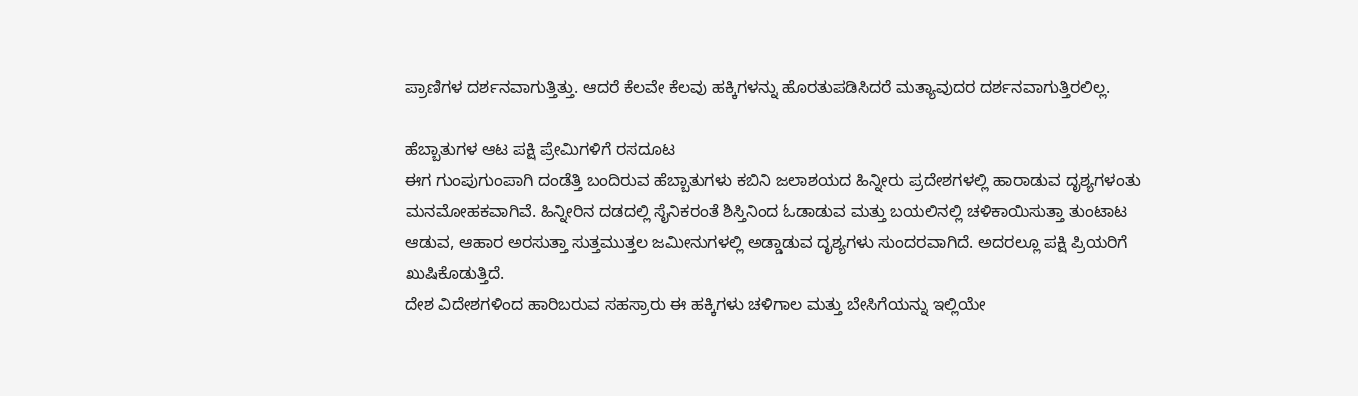ಪ್ರಾಣಿಗಳ ದರ್ಶನವಾಗುತ್ತಿತ್ತು. ಆದರೆ ಕೆಲವೇ ಕೆಲವು ಹಕ್ಕಿಗಳನ್ನು ಹೊರತುಪಡಿಸಿದರೆ ಮತ್ಯಾವುದರ ದರ್ಶನವಾಗುತ್ತಿರಲಿಲ್ಲ.

ಹೆಬ್ಬಾತುಗಳ ಆಟ ಪಕ್ಷಿ ಪ್ರೇಮಿಗಳಿಗೆ ರಸದೂಟ
ಈಗ ಗುಂಪುಗುಂಪಾಗಿ ದಂಡೆತ್ತಿ ಬಂದಿರುವ ಹೆಬ್ಬಾತುಗಳು ಕಬಿನಿ ಜಲಾಶಯದ ಹಿನ್ನೀರು ಪ್ರದೇಶಗಳಲ್ಲಿ ಹಾರಾಡುವ ದೃಶ್ಯಗಳಂತು ಮನಮೋಹಕವಾಗಿವೆ. ಹಿನ್ನೀರಿನ ದಡದಲ್ಲಿ ಸೈನಿಕರಂತೆ ಶಿಸ್ತಿನಿಂದ ಓಡಾಡುವ ಮತ್ತು ಬಯಲಿನಲ್ಲಿ ಚಳಿಕಾಯಿಸುತ್ತಾ ತುಂಟಾಟ ಆಡುವ, ಆಹಾರ ಅರಸುತ್ತಾ ಸುತ್ತಮುತ್ತಲ ಜಮೀನುಗಳಲ್ಲಿ ಅಡ್ಡಾಡುವ ದೃಶ್ಯಗಳು ಸುಂದರವಾಗಿದೆ. ಅದರಲ್ಲೂ ಪಕ್ಷಿ ಪ್ರಿಯರಿಗೆ ಖುಷಿಕೊಡುತ್ತಿದೆ.
ದೇಶ ವಿದೇಶಗಳಿಂದ ಹಾರಿಬರುವ ಸಹಸ್ರಾರು ಈ ಹಕ್ಕಿಗಳು ಚಳಿಗಾಲ ಮತ್ತು ಬೇಸಿಗೆಯನ್ನು ಇಲ್ಲಿಯೇ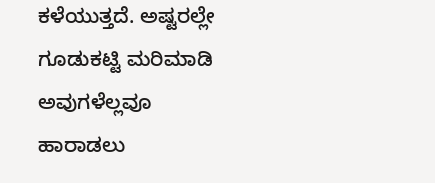ಕಳೆಯುತ್ತದೆ. ಅಷ್ಟರಲ್ಲೇ ಗೂಡುಕಟ್ಟಿ ಮರಿಮಾಡಿ ಅವುಗಳೆಲ್ಲವೂ ಹಾರಾಡಲು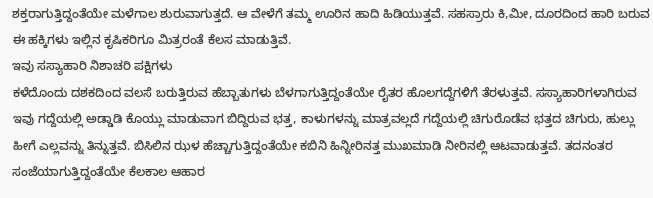ಶಕ್ತರಾಗುತ್ತಿದ್ದಂತೆಯೇ ಮಳೆಗಾಲ ಶುರುವಾಗುತ್ತದೆ. ಆ ವೇಳೆಗೆ ತಮ್ಮ ಊರಿನ ಹಾದಿ ಹಿಡಿಯುತ್ತವೆ. ಸಹಸ್ರಾರು ಕಿ,ಮೀ, ದೂರದಿಂದ ಹಾರಿ ಬರುವ ಈ ಹಕ್ಕಿಗಳು ಇಲ್ಲಿನ ಕೃಷಿಕರಿಗೂ ಮಿತ್ರರಂತೆ ಕೆಲಸ ಮಾಡುತ್ತಿವೆ.
ಇವು ಸಸ್ಯಾಹಾರಿ ನಿಶಾಚರಿ ಪಕ್ಷಿಗಳು
ಕಳೆದೊಂದು ದಶಕದಿಂದ ವಲಸೆ ಬರುತ್ತಿರುವ ಹೆಬ್ಬಾತುಗಳು ಬೆಳಗಾಗುತ್ತಿದ್ದಂತೆಯೇ ರೈತರ ಹೊಲಗದ್ದೆಗಳಿಗೆ ತೆರಳುತ್ತವೆ. ಸಸ್ಯಾಹಾರಿಗಳಾಗಿರುವ ಇವು ಗದ್ದೆಯಲ್ಲಿ ಅಡ್ಡಾಡಿ ಕೊಯ್ಲು ಮಾಡುವಾಗ ಬಿದ್ದಿರುವ ಭತ್ತ, ಕಾಳುಗಳನ್ನು ಮಾತ್ರವಲ್ಲದೆ ಗದ್ದೆಯಲ್ಲಿ ಚಿಗುರೊಡೆವ ಭತ್ತದ ಚಿಗುರು, ಹುಲ್ಲು ಹೀಗೆ ಎಲ್ಲವನ್ನು ತಿನ್ನುತ್ತವೆ. ಬಿಸಿಲಿನ ಝಳ ಹೆಚ್ಚಾಗುತ್ತಿದ್ದಂತೆಯೇ ಕಬಿನಿ ಹಿನ್ನೀರಿನತ್ತ ಮುಖಮಾಡಿ ನೀರಿನಲ್ಲಿ ಆಟವಾಡುತ್ತವೆ. ತದನಂತರ ಸಂಜೆಯಾಗುತ್ತಿದ್ದಂತೆಯೇ ಕೆಲಕಾಲ ಆಹಾರ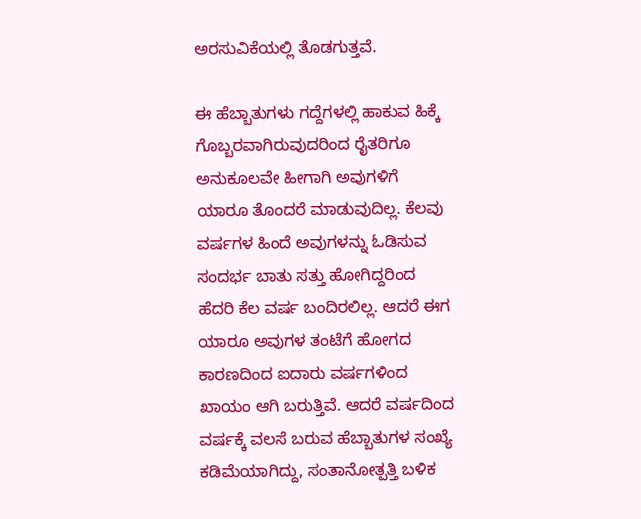ಅರಸುವಿಕೆಯಲ್ಲಿ ತೊಡಗುತ್ತವೆ.

ಈ ಹೆಬ್ಬಾತುಗಳು ಗದ್ದೆಗಳಲ್ಲಿ ಹಾಕುವ ಹಿಕ್ಕೆ ಗೊಬ್ಬರವಾಗಿರುವುದರಿಂದ ರೈತರಿಗೂ ಅನುಕೂಲವೇ ಹೀಗಾಗಿ ಅವುಗಳಿಗೆ ಯಾರೂ ತೊಂದರೆ ಮಾಡುವುದಿಲ್ಲ. ಕೆಲವು ವರ್ಷಗಳ ಹಿಂದೆ ಅವುಗಳನ್ನು ಓಡಿಸುವ ಸಂದರ್ಭ ಬಾತು ಸತ್ತು ಹೋಗಿದ್ದರಿಂದ ಹೆದರಿ ಕೆಲ ವರ್ಷ ಬಂದಿರಲಿಲ್ಲ. ಆದರೆ ಈಗ ಯಾರೂ ಅವುಗಳ ತಂಟೆಗೆ ಹೋಗದ ಕಾರಣದಿಂದ ಐದಾರು ವರ್ಷಗಳಿಂದ ಖಾಯಂ ಆಗಿ ಬರುತ್ತಿವೆ. ಆದರೆ ವರ್ಷದಿಂದ ವರ್ಷಕ್ಕೆ ವಲಸೆ ಬರುವ ಹೆಬ್ಬಾತುಗಳ ಸಂಖ್ಯೆ ಕಡಿಮೆಯಾಗಿದ್ದು, ಸಂತಾನೋತ್ಪತ್ತಿ ಬಳಿಕ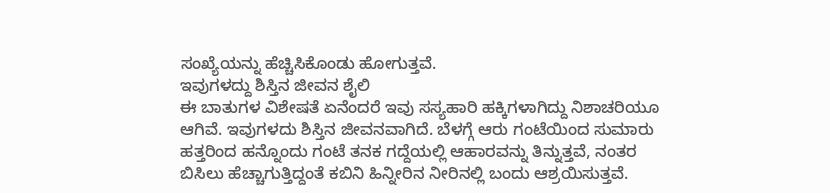ಸಂಖ್ಯೆಯನ್ನು ಹೆಚ್ಚಿಸಿಕೊಂಡು ಹೋಗುತ್ತವೆ.
ಇವುಗಳದ್ದು ಶಿಸ್ತಿನ ಜೀವನ ಶೈಲಿ
ಈ ಬಾತುಗಳ ವಿಶೇಷತೆ ಏನೆಂದರೆ ಇವು ಸಸ್ಯಹಾರಿ ಹಕ್ಕಿಗಳಾಗಿದ್ದು ನಿಶಾಚರಿಯೂ ಆಗಿವೆ. ಇವುಗಳದು ಶಿಸ್ತಿನ ಜೀವನವಾಗಿದೆ. ಬೆಳಗ್ಗೆ ಆರು ಗಂಟೆಯಿಂದ ಸುಮಾರು ಹತ್ತರಿಂದ ಹನ್ನೊಂದು ಗಂಟೆ ತನಕ ಗದ್ದೆಯಲ್ಲಿ ಆಹಾರವನ್ನು ತಿನ್ನುತ್ತವೆ, ನಂತರ ಬಿಸಿಲು ಹೆಚ್ಚಾಗುತ್ತಿದ್ದಂತೆ ಕಬಿನಿ ಹಿನ್ನೀರಿನ ನೀರಿನಲ್ಲಿ ಬಂದು ಆಶ್ರಯಿಸುತ್ತವೆ.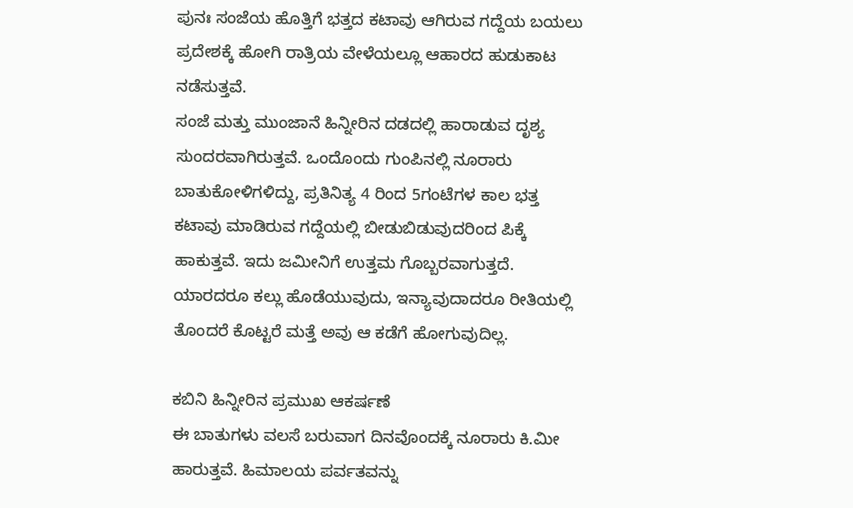ಪುನಃ ಸಂಜೆಯ ಹೊತ್ತಿಗೆ ಭತ್ತದ ಕಟಾವು ಆಗಿರುವ ಗದ್ದೆಯ ಬಯಲು ಪ್ರದೇಶಕ್ಕೆ ಹೋಗಿ ರಾತ್ರಿಯ ವೇಳೆಯಲ್ಲೂ ಆಹಾರದ ಹುಡುಕಾಟ ನಡೆಸುತ್ತವೆ.
ಸಂಜೆ ಮತ್ತು ಮುಂಜಾನೆ ಹಿನ್ನೀರಿನ ದಡದಲ್ಲಿ ಹಾರಾಡುವ ದೃಶ್ಯ ಸುಂದರವಾಗಿರುತ್ತವೆ. ಒಂದೊಂದು ಗುಂಪಿನಲ್ಲಿ ನೂರಾರು ಬಾತುಕೋಳಿಗಳಿದ್ದು, ಪ್ರತಿನಿತ್ಯ 4 ರಿಂದ 5ಗಂಟೆಗಳ ಕಾಲ ಭತ್ತ ಕಟಾವು ಮಾಡಿರುವ ಗದ್ದೆಯಲ್ಲಿ ಬೀಡುಬಿಡುವುದರಿಂದ ಪಿಕ್ಕೆ ಹಾಕುತ್ತವೆ. ಇದು ಜಮೀನಿಗೆ ಉತ್ತಮ ಗೊಬ್ಬರವಾಗುತ್ತದೆ. ಯಾರದರೂ ಕಲ್ಲು ಹೊಡೆಯುವುದು, ಇನ್ಯಾವುದಾದರೂ ರೀತಿಯಲ್ಲಿ ತೊಂದರೆ ಕೊಟ್ಟರೆ ಮತ್ತೆ ಅವು ಆ ಕಡೆಗೆ ಹೋಗುವುದಿಲ್ಲ.

ಕಬಿನಿ ಹಿನ್ನೀರಿನ ಪ್ರಮುಖ ಆಕರ್ಷಣೆ
ಈ ಬಾತುಗಳು ವಲಸೆ ಬರುವಾಗ ದಿನವೊಂದಕ್ಕೆ ನೂರಾರು ಕಿ.ಮೀ ಹಾರುತ್ತವೆ. ಹಿಮಾಲಯ ಪರ್ವತವನ್ನು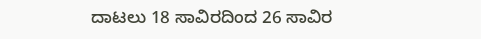ದಾಟಲು 18 ಸಾವಿರದಿಂದ 26 ಸಾವಿರ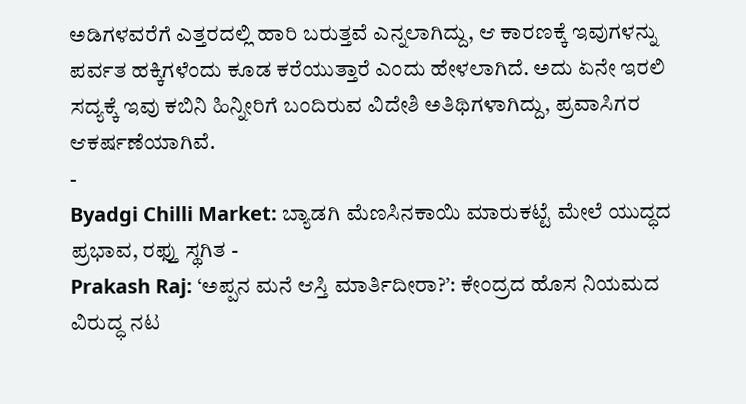ಅಡಿಗಳವರೆಗೆ ಎತ್ತರದಲ್ಲಿ ಹಾರಿ ಬರುತ್ತವೆ ಎನ್ನಲಾಗಿದ್ದು, ಆ ಕಾರಣಕ್ಕೆ ಇವುಗಳನ್ನು ಪರ್ವತ ಹಕ್ಕಿಗಳೆಂದು ಕೂಡ ಕರೆಯುತ್ತಾರೆ ಎಂದು ಹೇಳಲಾಗಿದೆ. ಅದು ಏನೇ ಇರಲಿ ಸದ್ಯಕ್ಕೆ ಇವು ಕಬಿನಿ ಹಿನ್ನೀರಿಗೆ ಬಂದಿರುವ ವಿದೇಶಿ ಅತಿಥಿಗಳಾಗಿದ್ದು, ಪ್ರವಾಸಿಗರ ಆಕರ್ಷಣೆಯಾಗಿವೆ.
-
Byadgi Chilli Market: ಬ್ಯಾಡಗಿ ಮೆಣಸಿನಕಾಯಿ ಮಾರುಕಟ್ಟೆ ಮೇಲೆ ಯುದ್ಧದ ಪ್ರಭಾವ, ರಫ್ತು ಸ್ಥಗಿತ -
Prakash Raj: ‘ಅಪ್ಪನ ಮನೆ ಆಸ್ತಿ ಮಾರ್ತಿದೀರಾ?’: ಕೇಂದ್ರದ ಹೊಸ ನಿಯಮದ ವಿರುದ್ಧ ನಟ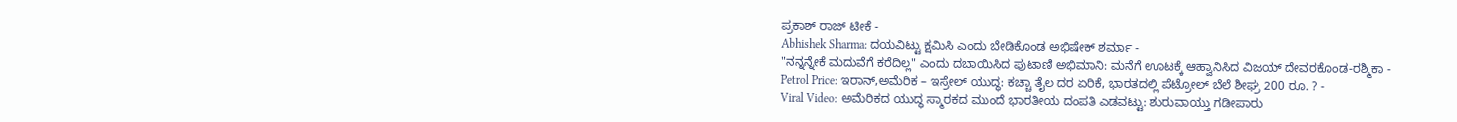ಪ್ರಕಾಶ್ ರಾಜ್ ಟೀಕೆ -
Abhishek Sharma: ದಯವಿಟ್ಟು ಕ್ಷಮಿಸಿ ಎಂದು ಬೇಡಿಕೊಂಡ ಅಭಿಷೇಕ್ ಶರ್ಮಾ -
"ನನ್ನನ್ನೇಕೆ ಮದುವೆಗೆ ಕರೆದಿಲ್ಲ" ಎಂದು ದಬಾಯಿಸಿದ ಪುಟಾಣಿ ಅಭಿಮಾನಿ: ಮನೆಗೆ ಊಟಕ್ಕೆ ಆಹ್ವಾನಿಸಿದ ವಿಜಯ್ ದೇವರಕೊಂಡ-ರಶ್ಮಿಕಾ -
Petrol Price: ಇರಾನ್,ಅಮೆರಿಕ – ಇಸ್ರೇಲ್ ಯುದ್ಧ: ಕಚ್ಚಾ ತೈಲ ದರ ಏರಿಕೆ, ಭಾರತದಲ್ಲಿ ಪೆಟ್ರೋಲ್ ಬೆಲೆ ಶೀಘ್ರ 200 ರೂ. ? -
Viral Video: ಅಮೆರಿಕದ ಯುದ್ಧ ಸ್ಮಾರಕದ ಮುಂದೆ ಭಾರತೀಯ ದಂಪತಿ ಎಡವಟ್ಟು: ಶುರುವಾಯ್ತು ಗಡೀಪಾರು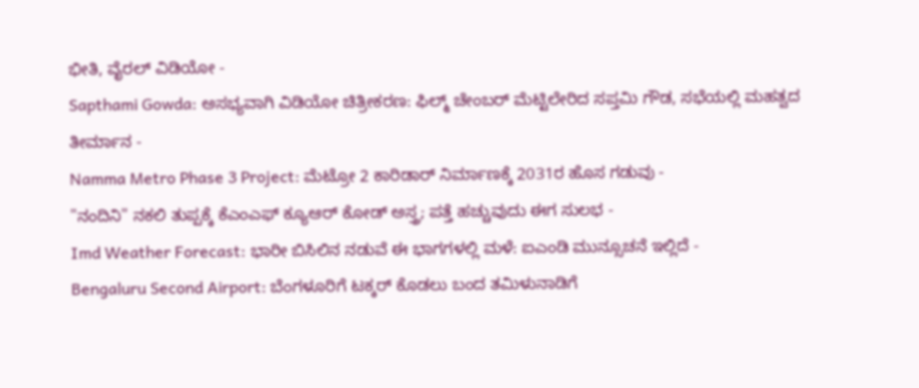ಭೀತಿ, ವೈರಲ್ ವಿಡಿಯೋ -
Sapthami Gowda: ಅಸಭ್ಯವಾಗಿ ವಿಡಿಯೋ ಚಿತ್ರೀಕರಣ: ಫಿಲ್ಮ್ ಚೇಂಬರ್ ಮೆಟ್ಟಿಲೇರಿದ ಸಪ್ತಮಿ ಗೌಡ, ಸಭೆಯಲ್ಲಿ ಮಹತ್ವದ ತೀರ್ಮಾನ -
Namma Metro Phase 3 Project: ಮೆಟ್ರೋ 2 ಕಾರಿಡಾರ್ ನಿರ್ಮಾಣಕ್ಕೆ 2031ರ ಹೊಸ ಗಡುವು -
"ನಂದಿನಿ" ನಕಲಿ ತುಪ್ಪಕ್ಕೆ ಕೆಎಂಎಫ್ ಕ್ಯೂಆರ್ ಕೋಡ್ ಅಸ್ತ್ರ; ಪತ್ತೆ ಹಚ್ಚುವುದು ಈಗ ಸುಲಭ -
Imd Weather Forecast: ಭಾರೀ ಬಿಸಿಲಿನ ನಡುವೆ ಈ ಭಾಗಗಳಲ್ಲಿ ಮಳೆ: ಐಎಂಡಿ ಮುನ್ಸೂಚನೆ ಇಲ್ಲಿದೆ -
Bengaluru Second Airport: ಬೆಂಗಳೂರಿಗೆ ಟಕ್ಕರ್ ಕೊಡಲು ಬಂದ ತಮಿಳುನಾಡಿಗೆ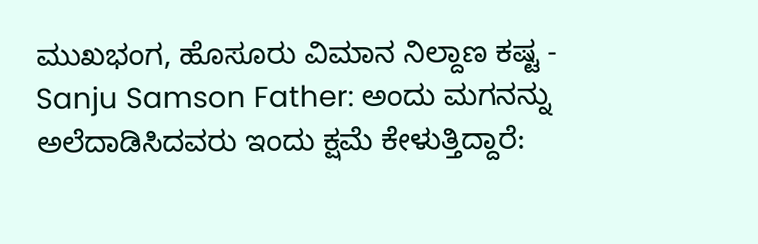ಮುಖಭಂಗ, ಹೊಸೂರು ವಿಮಾನ ನಿಲ್ದಾಣ ಕಷ್ಟ -
Sanju Samson Father: ಅಂದು ಮಗನನ್ನು ಅಲೆದಾಡಿಸಿದವರು ಇಂದು ಕ್ಷಮೆ ಕೇಳುತ್ತಿದ್ದಾರೆ: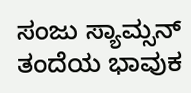ಸಂಜು ಸ್ಯಾಮ್ಸನ್ ತಂದೆಯ ಭಾವುಕ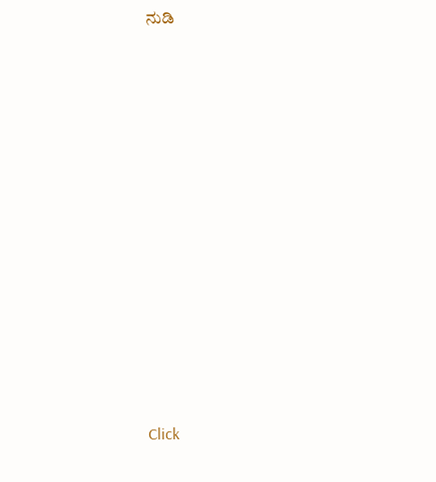ನುಡಿ












Click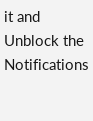it and Unblock the Notifications